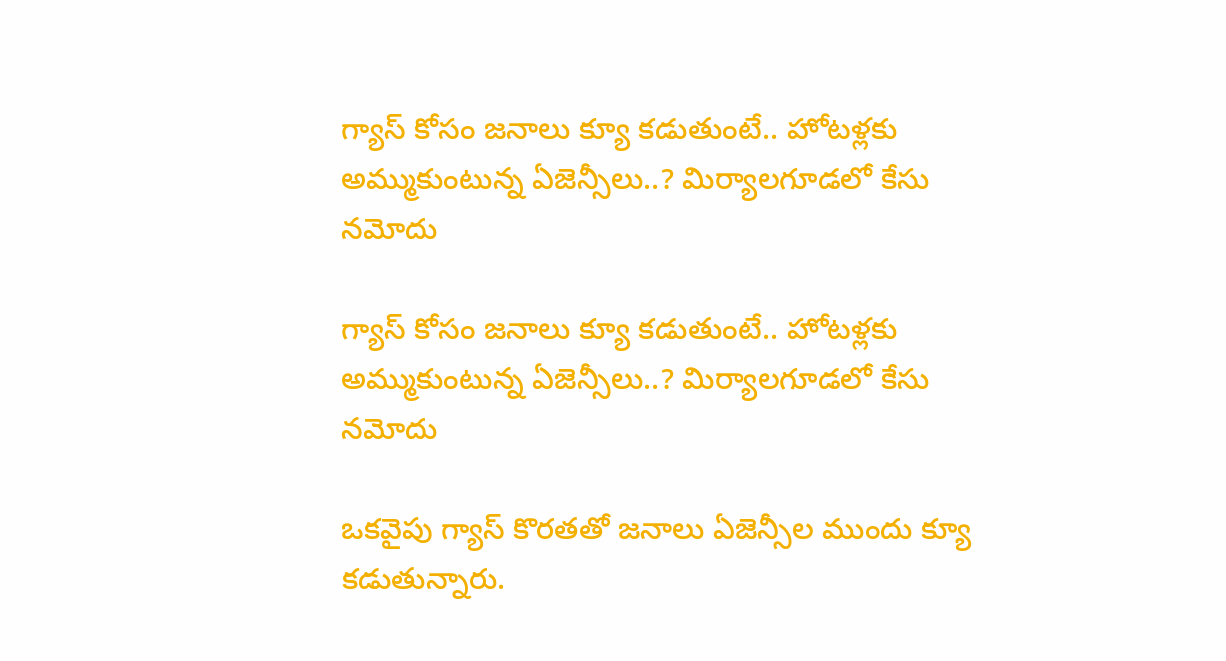గ్యాస్ కోసం జనాలు క్యూ కడుతుంటే.. హోటళ్లకు అమ్ముకుంటున్న ఏజెన్సీలు..? మిర్యాలగూడలో కేసు నమోదు

గ్యాస్ కోసం జనాలు క్యూ కడుతుంటే.. హోటళ్లకు అమ్ముకుంటున్న ఏజెన్సీలు..? మిర్యాలగూడలో కేసు నమోదు

ఒకవైపు గ్యాస్ కొరతతో జనాలు ఏజెన్సీల ముందు క్యూ కడుతున్నారు.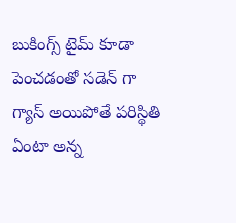బుకింగ్స్ టైమ్ కూడా పెంచడంతో సడెన్ గా గ్యాస్ అయిపోతే పరిస్థితి ఏంటా అన్న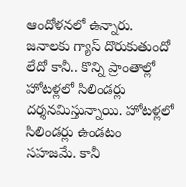ఆందోళనలో ఉన్నారు. జనాలకు గ్యాస్ దొరుకుతుందో లేదో కానీ.. కొన్ని ప్రాంతాల్లో హోటళ్లలో సిలిండర్లు దర్శనమిస్తున్నాయి. హోటళ్లలో సిలిండర్లు ఉండటం సహజమే. కానీ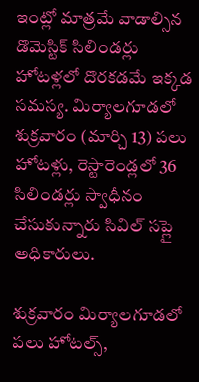ఇంట్లో మాత్రమే వాడాల్సిన డొమెస్టిక్ సిలిండర్లు హోటళ్లలో దొరకడమే ఇక్కడ సమస్య. మిర్యాలగూడలో శుక్రవారం (మార్చి 13) పలు హోటళ్లు, రెస్టారెండ్లలో 36 సిలిండర్లు స్వాధీనం చేసుకున్నారు సివిల్ సప్లై అధికారులు.

శుక్రవారం మిర్యాలగూడలో పలు హోటల్స్,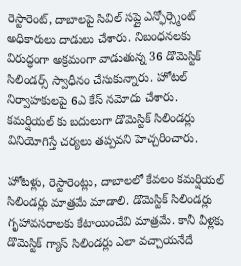రెస్టారెంట్, దాబాలపై సివిల్ సప్లై ఎన్ఫోర్స్మెంట్ అధికారులు దాడులు చేశారు. నిబంధనలకు విరుద్ధంగా అక్రమంగా వాడుతున్న 36 డొమెస్టిక్ సిలిండర్స్ స్వాధీనం చేసుకున్నారు. హోటల్ నిర్వాహకులపై 6ఎ కేస్ నమోదు చేశారు. కమర్షియల్ కు బదులుగా డొమెస్టిక్ సిలిండర్లు వినియోగిస్తే చర్యలు తప్పవని హెచ్చరించారు.

హోటళ్లు, రెస్టారెంట్లు, దాబాలలో కేవలం కమర్షియల్ సిలిండర్లు మాత్రమే మాడాలి. డొమెస్టిక్ సిలిండర్లు గృహావసరాలకు కేటాయించేవి మాత్రమే. కానీ వీళ్లకు డొమెస్టిక్ గ్యాస్ సిలిండర్లు ఎలా వచ్చాయనేదే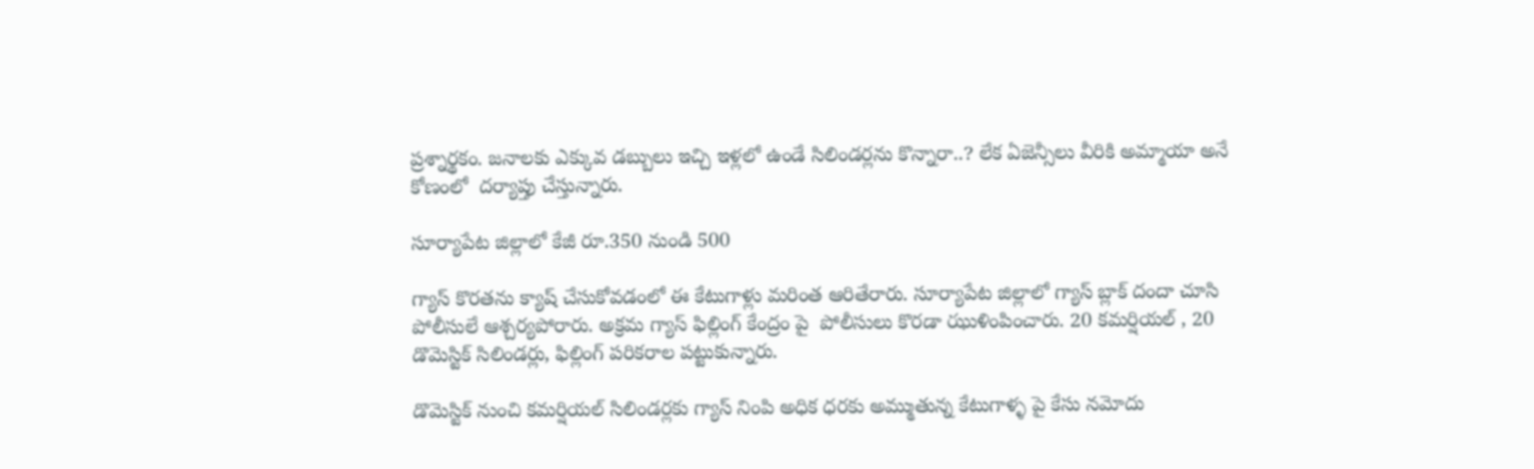ప్రశ్నార్థకం. జనాలకు ఎక్కువ డబ్బులు ఇచ్చి ఇళ్లలో ఉండే సిలిండర్లను కొన్నారా..? లేక ఏజెన్సీలు వీరికి అమ్మాయా అనే కోణంలో  దర్యాప్తు చేస్తున్నారు.

సూర్యాపేట జిల్లాలో కేజీ రూ.350 నుండి 500

గ్యాస్ కొరతను క్యాష్ చేసుకోవడంలో ఈ కేటుగాళ్లు మరింత ఆరితేరారు. సూర్యాపేట జిల్లాలో గ్యాస్ బ్లాక్ దందా చూసి పోలీసులే ఆశ్చర్యపోరారు. అక్రమ గ్యాస్ ఫిల్లింగ్ కేంద్రం పై  పోలీసులు కొరడా ఝుళింపించారు. 20 కమర్షియల్ , 20 డొమెస్టిక్ సిలిండర్లు, ఫిల్లింగ్ పరికరాల పట్టుకున్నారు.

డొమెస్టిక్ నుంచి కమర్షియల్ సిలిండర్లకు గ్యాస్ నింపి అధిక ధరకు అమ్ముతున్న కేటుగాళ్ళ పై కేసు నమోదు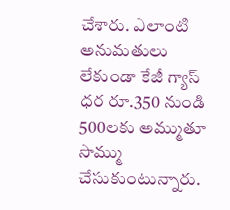చేశారు. ఎలాంటి అనుమతులు లేకుండా కేజీ గ్యాస్ ధర రూ.350 నుండి 500లకు అమ్ముతూ సొమ్ము చేసుకుంటున్నారు.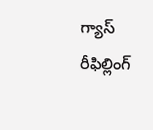గ్యాస్ రీఫిల్లింగ్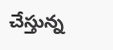చేస్తున్న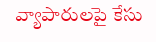వ్యాపారులపై కేసు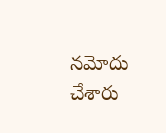నమోదు చేశారు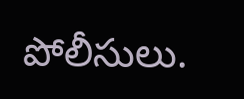పోలీసులు.